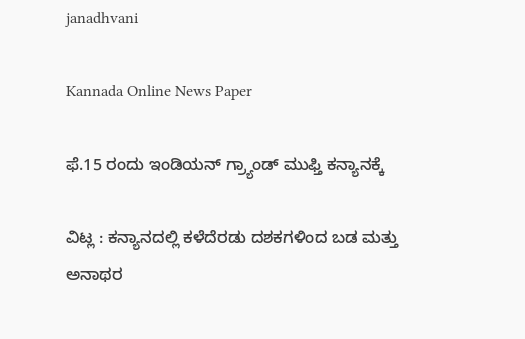janadhvani

Kannada Online News Paper

ಫೆ.15 ರಂದು ಇಂಡಿಯನ್ ಗ್ರ್ಯಾಂಡ್ ಮುಫ್ತಿ ಕನ್ಯಾನಕ್ಕೆ

ವಿಟ್ಲ : ಕನ್ಯಾನದಲ್ಲಿ ಕಳೆದೆರಡು ದಶಕಗಳಿಂದ ಬಡ ಮತ್ತು ಅನಾಥರ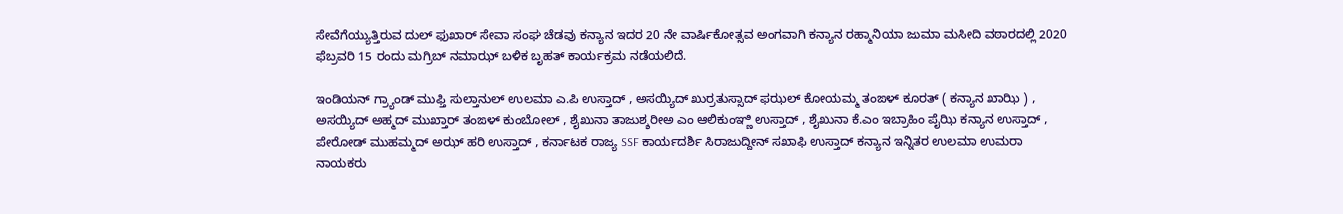ಸೇವೆಗೆಯ್ಯುತ್ತಿರುವ ದುಲ್ ಫುಖಾರ್ ಸೇವಾ ಸಂಘ ಚೆಡವು ಕನ್ಯಾನ ಇದರ 20 ನೇ ವಾರ್ಷಿಕೋತ್ಸವ ಅಂಗವಾಗಿ ಕನ್ಯಾನ‌ ರಹ್ಮಾನಿಯಾ ಜುಮಾ ಮಸೀದಿ ವಠಾರದಲ್ಲಿ 2020 ಫೆಬ್ರವರಿ 15 ರಂದು ಮಗ್ರಿಬ್ ನಮಾಝ್ ಬಳಿಕ ಬೃಹತ್ ಕಾರ್ಯಕ್ರಮ ನಡೆಯಲಿದೆ.

ಇಂಡಿಯನ್ ಗ್ರ್ಯಾಂಡ್ ಮುಫ್ತಿ ಸುಲ್ತಾನುಲ್ ಉಲಮಾ ಎ.ಪಿ ಉಸ್ತಾದ್ , ಅಸಯ್ಯಿದ್ ಖುರ್ರತುಸ್ಸಾದ್ ಫಝಲ್ ಕೋಯಮ್ಮ ತಂಙಳ್ ಕೂರತ್ ( ಕನ್ಯಾನ ಖಾಝಿ ) , ಅಸಯ್ಯಿದ್ ಅಹ್ಮದ್ ಮುಖ್ತಾರ್ ತಂಙಳ್ ಕುಂಬೋಲ್ , ಶೈಖುನಾ ತಾಜುಶ್ಶರೀಅ ಎಂ ಆಲಿಕುಂಞ್ಣಿ ಉಸ್ತಾದ್ , ಶೈಖುನಾ ಕೆ.ಎಂ ಇಬ್ರಾಹಿಂ ಪೈಝಿ ಕನ್ಯಾನ ಉಸ್ತಾದ್ , ಪೇರೋಡ್ ಮುಹಮ್ಮದ್ ಅಝ್ ಹರಿ ಉಸ್ತಾದ್ , ಕರ್ನಾಟಕ ರಾಜ್ಯ SSF ಕಾರ್ಯದರ್ಶಿ ಸಿರಾಜುದ್ದೀನ್ ಸಖಾಫಿ ಉಸ್ತಾದ್ ಕನ್ಯಾನ ಇನ್ನಿತರ ಉಲಮಾ‌ ಉಮರಾ ನಾಯಕರು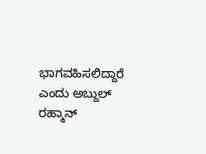ಭಾಗವಹಿಸಲಿದ್ದಾರೆ‌ ಎಂದು ಅಬ್ದುಲ್ ರಹ್ಮಾನ್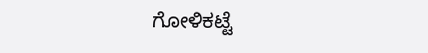ಗೋಳಿಕಟ್ಟೆ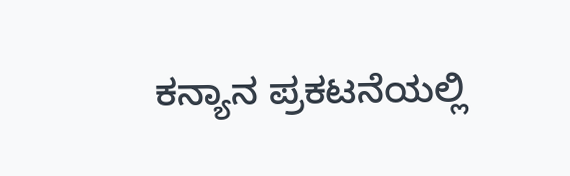ಕನ್ಯಾನ ಪ್ರಕಟನೆಯಲ್ಲಿ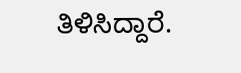ತಿಳಿಸಿದ್ದಾರೆ.